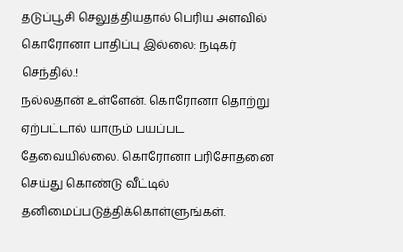தடுப்பூசி செலுத்தியதால் பெரிய அளவில் கொரோனா பாதிப்பு இல்லை: நடிகர் செந்தில்.!
நல்லதான் உள்ளேன். கொரோனா தொற்று ஏற்பட்டால் யாரும் பயப்பட தேவையில்லை. கொரோனா பரிசோதனை செய்து கொண்டு வீட்டில் தனிமைப்படுத்திக்கொள்ளுங்கள்.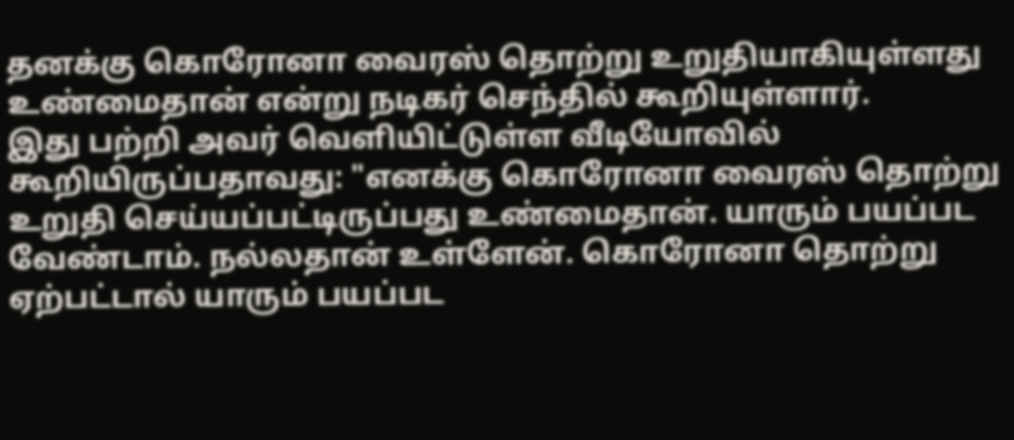தனக்கு கொரோனா வைரஸ் தொற்று உறுதியாகியுள்ளது உண்மைதான் என்று நடிகர் செந்தில் கூறியுள்ளார்.
இது பற்றி அவர் வெளியிட்டுள்ள வீடியோவில் கூறியிருப்பதாவது: "எனக்கு கொரோனா வைரஸ் தொற்று உறுதி செய்யப்பட்டிருப்பது உண்மைதான். யாரும் பயப்பட வேண்டாம். நல்லதான் உள்ளேன். கொரோனா தொற்று ஏற்பட்டால் யாரும் பயப்பட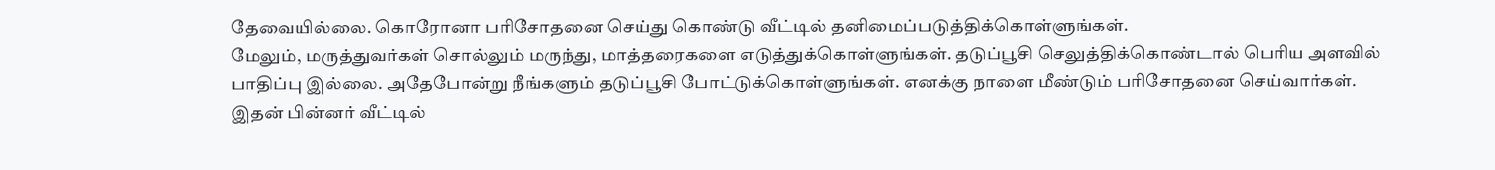தேவையில்லை. கொரோனா பரிசோதனை செய்து கொண்டு வீட்டில் தனிமைப்படுத்திக்கொள்ளுங்கள்.
மேலும், மருத்துவர்கள் சொல்லும் மருந்து, மாத்தரைகளை எடுத்துக்கொள்ளுங்கள். தடுப்பூசி செலுத்திக்கொண்டால் பெரிய அளவில் பாதிப்பு இல்லை. அதேபோன்று நீங்களும் தடுப்பூசி போட்டுக்கொள்ளுங்கள். எனக்கு நாளை மீண்டும் பரிசோதனை செய்வார்கள். இதன் பின்னர் வீட்டில்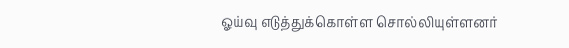ஓய்வு எடுத்துக்கொள்ள சொல்லியுள்ளனர்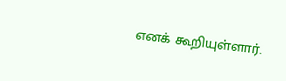எனக் கூறியுள்ளார்.